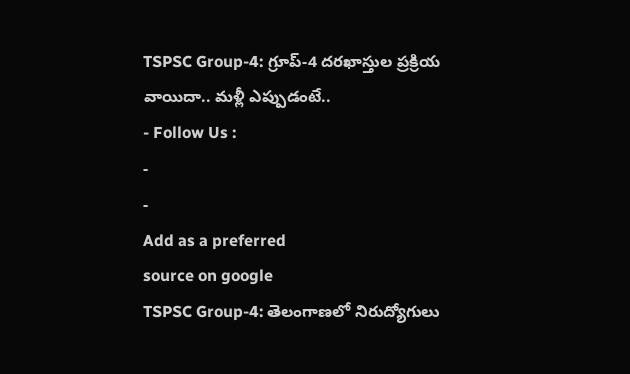TSPSC Group-4: గ్రూప్-4 దరఖాస్తుల ప్రక్రియ వాయిదా.. మళ్లీ ఎప్పుడంటే..
- Follow Us :
-
-
Add as a preferred
source on google
TSPSC Group-4: తెలంగాణలో నిరుద్యోగులు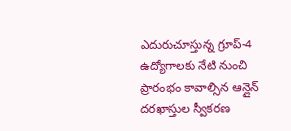ఎదురుచూస్తున్న గ్రూప్-4 ఉద్యోగాలకు నేటి నుంచి ప్రారంభం కావాల్సిన ఆన్లైన్ దరఖాస్తుల స్వీకరణ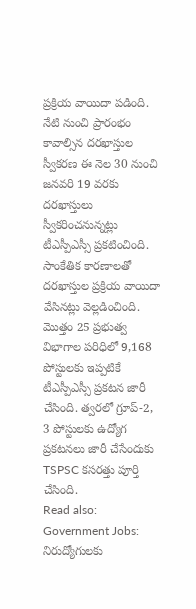ప్రక్రియ వాయిదా పడింది. నేటి నుంచి ప్రారంభం కావాల్సిన దరఖాస్తుల స్వీకరణ ఈ నెల 30 నుంచి జనవరి 19 వరకు దరఖాస్తులు స్వీకరించనున్నట్లు టీఎస్పీఎస్సీ ప్రకటించింది. సాంకేతిక కారణాలతో దరఖాస్తుల ప్రక్రియ వాయిదా వేసినట్లు వెల్లడించింది. మొత్తం 25 ప్రభుత్వ విభాగాల పరిధిలో 9,168 పోస్టులకు ఇప్పటికే టీఎస్పీఎస్సీ ప్రకటన జారీ చేసింది. త్వరలో గ్రూప్-2, 3 పోస్టులకు ఉద్యోగ ప్రకటనలు జారీ చేసేందుకు TSPSC కసరత్తు పూర్తి చేసింది.
Read also: Government Jobs: నిరుద్యోగులకు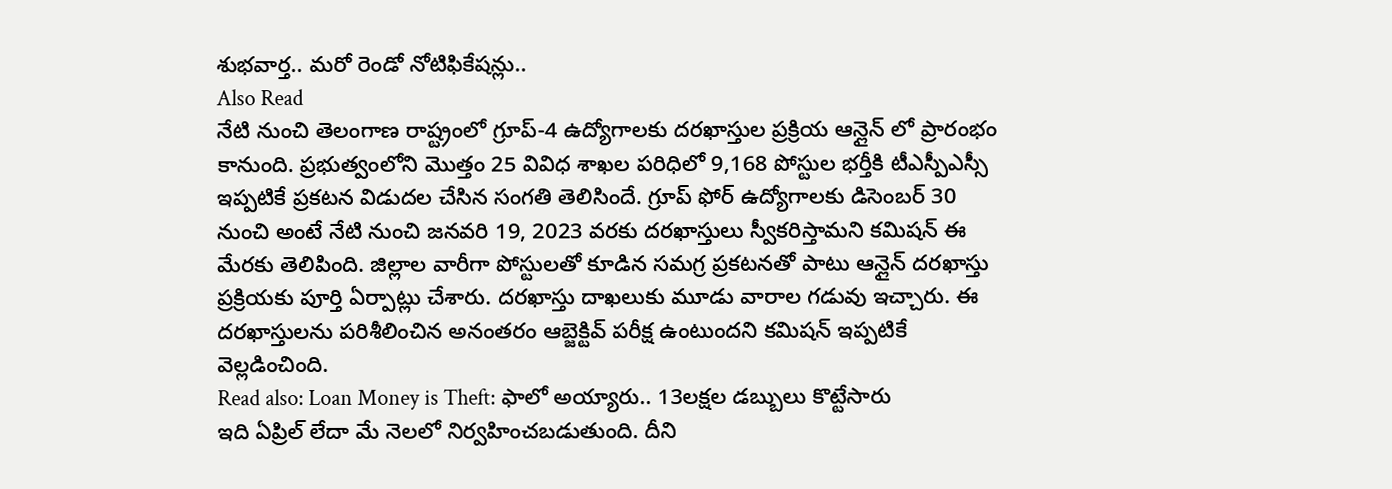శుభవార్త.. మరో రెండో నోటిఫికేషన్లు..
Also Read
నేటి నుంచి తెలంగాణ రాష్ట్రంలో గ్రూప్-4 ఉద్యోగాలకు దరఖాస్తుల ప్రక్రియ ఆన్లైన్ లో ప్రారంభం కానుంది. ప్రభుత్వంలోని మొత్తం 25 వివిధ శాఖల పరిధిలో 9,168 పోస్టుల భర్తీకి టీఎస్పీఎస్సీ ఇప్పటికే ప్రకటన విడుదల చేసిన సంగతి తెలిసిందే. గ్రూప్ ఫోర్ ఉద్యోగాలకు డిసెంబర్ 30 నుంచి అంటే నేటి నుంచి జనవరి 19, 2023 వరకు దరఖాస్తులు స్వీకరిస్తామని కమిషన్ ఈ మేరకు తెలిపింది. జిల్లాల వారీగా పోస్టులతో కూడిన సమగ్ర ప్రకటనతో పాటు ఆన్లైన్ దరఖాస్తు ప్రక్రియకు పూర్తి ఏర్పాట్లు చేశారు. దరఖాస్తు దాఖలుకు మూడు వారాల గడువు ఇచ్చారు. ఈ దరఖాస్తులను పరిశీలించిన అనంతరం ఆబ్జెక్టివ్ పరీక్ష ఉంటుందని కమిషన్ ఇప్పటికే వెల్లడించింది.
Read also: Loan Money is Theft: ఫాలో అయ్యారు.. 13లక్షల డబ్బులు కొట్టేసారు
ఇది ఏప్రిల్ లేదా మే నెలలో నిర్వహించబడుతుంది. దీని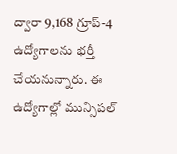ద్వారా 9,168 గ్రూప్-4 ఉద్యోగాలను భర్తీ చేయనున్నారు. ఈ ఉద్యోగాల్లో మున్సిపల్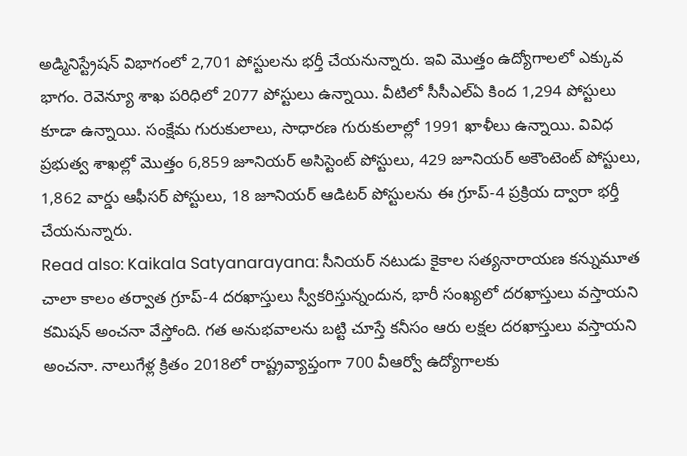అడ్మినిస్ట్రేషన్ విభాగంలో 2,701 పోస్టులను భర్తీ చేయనున్నారు. ఇవి మొత్తం ఉద్యోగాలలో ఎక్కువ భాగం. రెవెన్యూ శాఖ పరిధిలో 2077 పోస్టులు ఉన్నాయి. వీటిలో సీసీఎల్ఏ కింద 1,294 పోస్టులు కూడా ఉన్నాయి. సంక్షేమ గురుకులాలు, సాధారణ గురుకులాల్లో 1991 ఖాళీలు ఉన్నాయి. వివిధ ప్రభుత్వ శాఖల్లో మొత్తం 6,859 జూనియర్ అసిస్టెంట్ పోస్టులు, 429 జూనియర్ అకౌంటెంట్ పోస్టులు, 1,862 వార్డు ఆఫీసర్ పోస్టులు, 18 జూనియర్ ఆడిటర్ పోస్టులను ఈ గ్రూప్-4 ప్రక్రియ ద్వారా భర్తీ చేయనున్నారు.
Read also: Kaikala Satyanarayana: సీనియర్ నటుడు కైకాల సత్యనారాయణ కన్నుమూత
చాలా కాలం తర్వాత గ్రూప్-4 దరఖాస్తులు స్వీకరిస్తున్నందున, భారీ సంఖ్యలో దరఖాస్తులు వస్తాయని కమిషన్ అంచనా వేస్తోంది. గత అనుభవాలను బట్టి చూస్తే కనీసం ఆరు లక్షల దరఖాస్తులు వస్తాయని అంచనా. నాలుగేళ్ల క్రితం 2018లో రాష్ట్రవ్యాప్తంగా 700 వీఆర్వో ఉద్యోగాలకు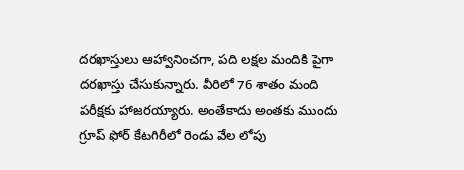దరఖాస్తులు ఆహ్వానించగా, పది లక్షల మందికి పైగా దరఖాస్తు చేసుకున్నారు. వీరిలో 76 శాతం మంది పరీక్షకు హాజరయ్యారు. అంతేకాదు అంతకు ముందు గ్రూప్ ఫోర్ కేటగిరీలో రెండు వేల లోపు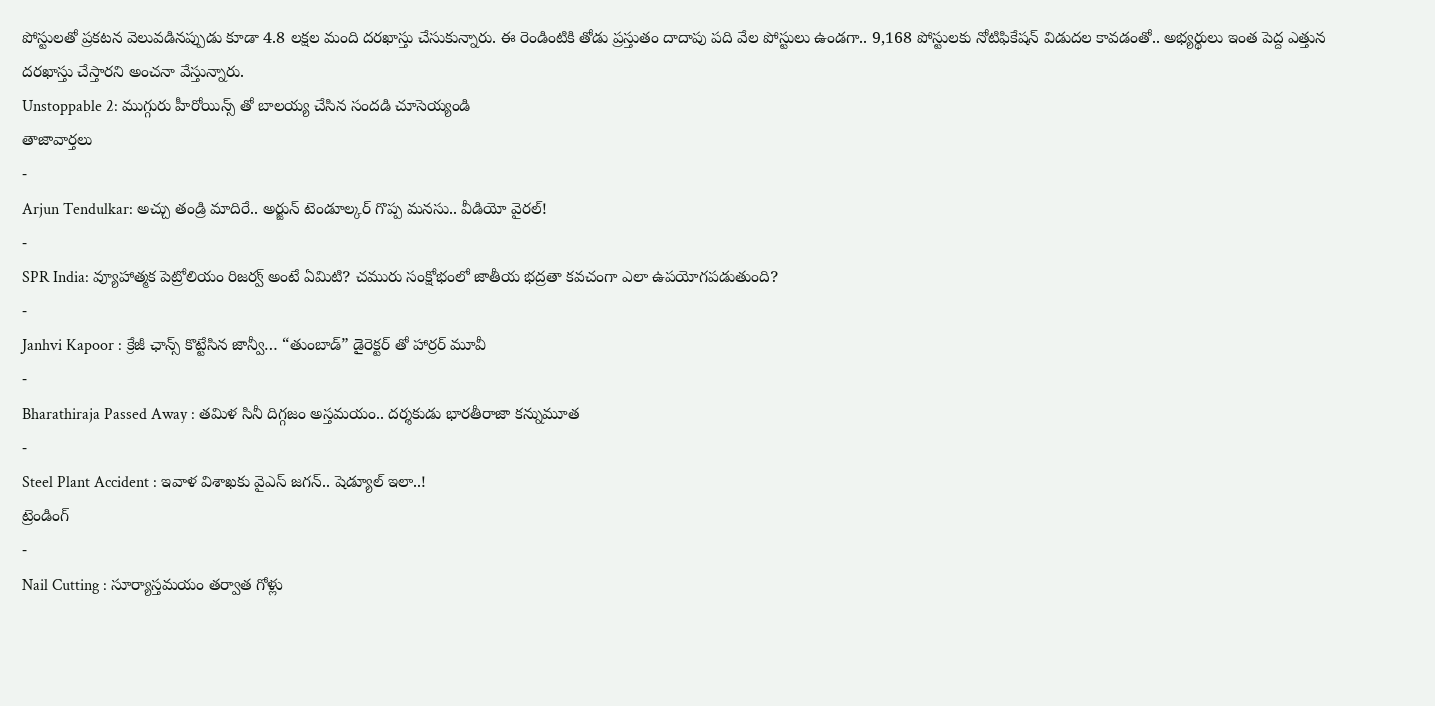పోస్టులతో ప్రకటన వెలువడినప్పుడు కూడా 4.8 లక్షల మంది దరఖాస్తు చేసుకున్నారు. ఈ రెండింటికి తోడు ప్రస్తుతం దాదాపు పది వేల పోస్టులు ఉండగా.. 9,168 పోస్టులకు నోటిఫికేషన్ విడుదల కావడంతో.. అభ్యర్థులు ఇంత పెద్ద ఎత్తున దరఖాస్తు చేస్తారని అంచనా వేస్తున్నారు.
Unstoppable 2: ముగ్గురు హీరోయిన్స్ తో బాలయ్య చేసిన సందడి చూసెయ్యండి
తాజావార్తలు
-
Arjun Tendulkar: అచ్చు తండ్రి మాదిరే.. అర్జున్ టెండూల్కర్ గొప్ప మనసు.. వీడియో వైరల్!
-
SPR India: వ్యూహాత్మక పెట్రోలియం రిజర్వ్ అంటే ఏమిటి? చమురు సంక్షోభంలో జాతీయ భద్రతా కవచంగా ఎలా ఉపయోగపడుతుంది?
-
Janhvi Kapoor : క్రేజీ ఛాన్స్ కొట్టేసిన జాన్వీ… “తుంబాడ్” డైరెక్టర్ తో హార్రర్ మూవీ
-
Bharathiraja Passed Away : తమిళ సినీ దిగ్గజం అస్తమయం.. దర్శకుడు భారతీరాజా కన్నుమూత
-
Steel Plant Accident : ఇవాళ విశాఖకు వైఎస్ జగన్.. షెడ్యూల్ ఇలా..!
ట్రెండింగ్
-
Nail Cutting : సూర్యాస్తమయం తర్వాత గోళ్లు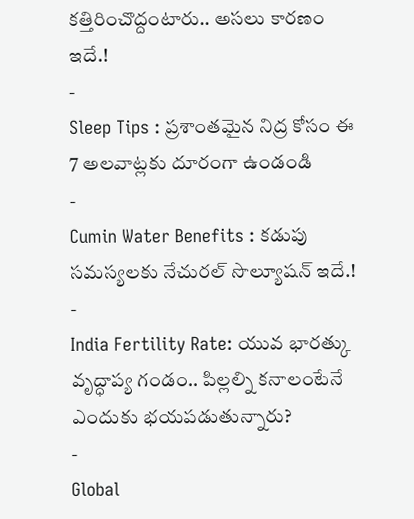కత్తిరించొద్దంటారు.. అసలు కారణం ఇదే.!
-
Sleep Tips : ప్రశాంతమైన నిద్ర కోసం ఈ 7 అలవాట్లకు దూరంగా ఉండండి
-
Cumin Water Benefits : కడుపు సమస్యలకు నేచురల్ సొల్యూషన్ ఇదే.!
-
India Fertility Rate: యువ భారత్కు వృద్ధాప్య గండం.. పిల్లల్ని కనాలంటేనే ఎందుకు భయపడుతున్నారు?
-
Global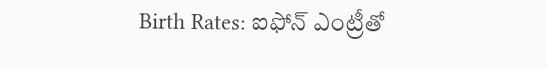Birth Rates: ఐఫోన్ ఎంట్రీతో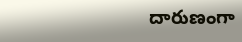దారుణంగా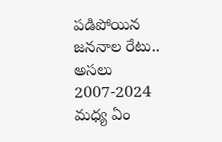పడిపోయిన జననాల రేటు.. అసలు 2007-2024 మధ్య ఏం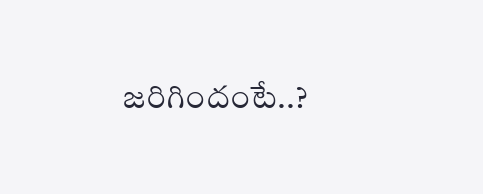జరిగిందంటే..?